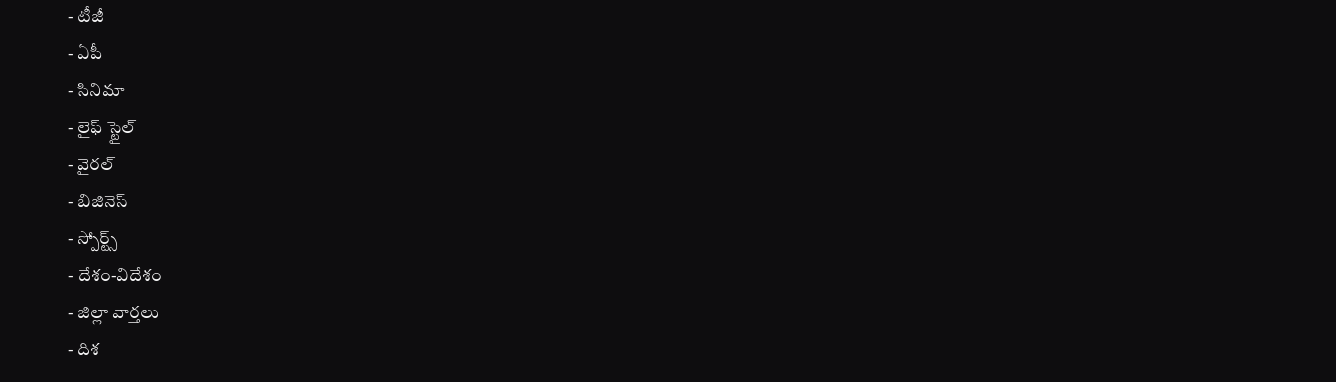- టీజీ
- ఏపీ
- సినిమా
- లైఫ్ స్టైల్
- వైరల్
- బిజినెస్
- స్పోర్ట్స్
- దేశం-విదేశం
- జిల్లా వార్తలు
- దిశ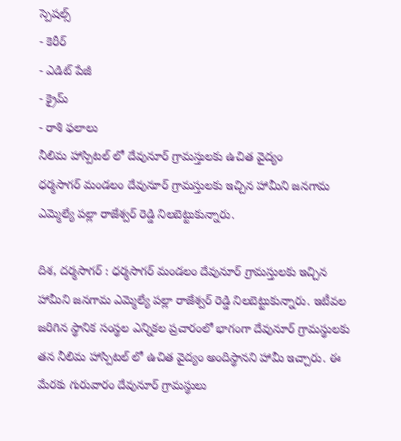స్పెషల్స్
- కెరీర్
- ఎడిట్ పేజీ
- క్రైమ్
- రాశి ఫలాలు
నీలిమ హాస్పిటల్ లో దేవునూర్ గ్రామస్తులకు ఉచిత వైద్యం
ధర్మసాగర్ మండలం దేవునూర్ గ్రామస్తులకు ఇచ్చిన హామీని జనగామ ఎమ్మెల్యే పల్లా రాజేశ్వర్ రెడ్డి నిలబెట్టుకున్నారు.

దిశ, దర్మసాగర్ : ధర్మసాగర్ మండలం దేవునూర్ గ్రామస్తులకు ఇచ్చిన హామీని జనగామ ఎమ్మెల్యే పల్లా రాజేశ్వర్ రెడ్డి నిలబెట్టుకున్నారు. ఇటీవల జరిగిన స్థానిక సంస్థల ఎన్నికల ప్రచారంలో భాగంగా దేవునూర్ గ్రామస్థులకు తన నీలిమ హాస్పిటల్ లో ఉచిత వైద్యం అందిస్థానని హామీ ఇచ్చారు. ఈ మేరకు గురువారం దేవునూర్ గ్రామస్థులు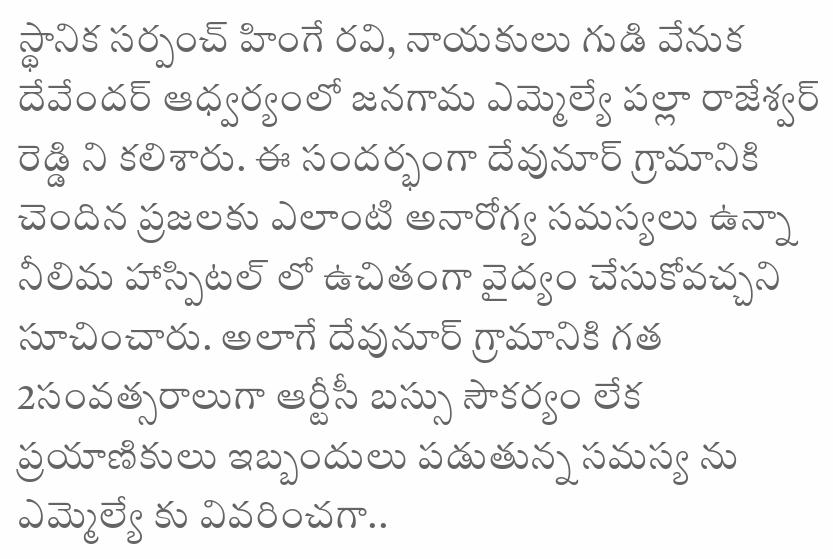స్థానిక సర్పంచ్ హింగే రవి, నాయకులు గుడి వేనుక దేవేందర్ ఆధ్వర్యంలో జనగామ ఎమ్మెల్యే పల్లా రాజేశ్వర్ రెడ్డి ని కలిశారు. ఈ సందర్భంగా దేవునూర్ గ్రామానికి చెందిన ప్రజలకు ఎలాంటి అనారోగ్య సమస్యలు ఉన్నా నీలిమ హాస్పిటల్ లో ఉచితంగా వైద్యం చేసుకోవచ్చని సూచించారు. అలాగే దేవునూర్ గ్రామానికి గత 2సంవత్సరాలుగా ఆర్టీసీ బస్సు సౌకర్యం లేక ప్రయాణికులు ఇబ్బందులు పడుతున్న సమస్య ను ఎమ్మెల్యే కు వివరించగా..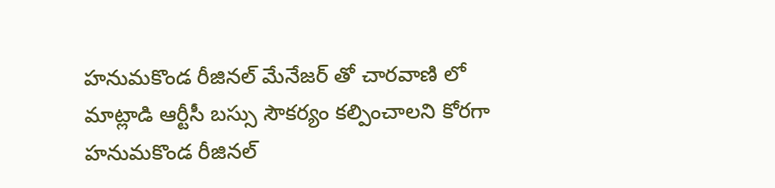హనుమకొండ రీజినల్ మేనేజర్ తో చారవాణి లో మాట్లాడి ఆర్టీసీ బస్సు సౌకర్యం కల్పించాలని కోరగా హనుమకొండ రీజినల్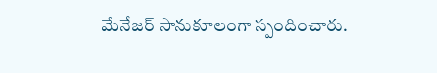మేనేజర్ సానుకూలంగా స్పందించారు.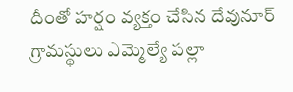దీంతో హర్షం వ్యక్తం చేసిన దేవునూర్ గ్రామస్థులు ఎమ్మెల్యే పల్లా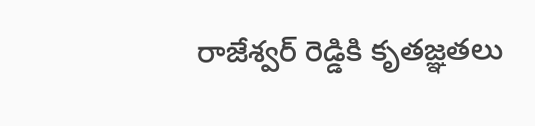రాజేశ్వర్ రెడ్డికి కృతజ్ఞతలు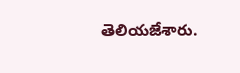తెలియజేశారు.